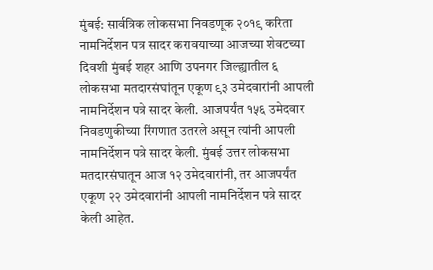मुंबई: सार्वत्रिक लोकसभा निवडणूक २०१९ करिता नामनिर्देशन पत्र सादर करावयाच्या आजच्या शेवटच्या दिवशी मुंबई शहर आणि उपनगर जिल्ह्यातील ६ लोकसभा मतदारसंघांतून एकूण ९३ उमेदवारांनी आपली नामनिर्देशन पत्रे सादर केली. आजपर्यंत १५६ उमेदवार निवडणुकीच्या रिंगणात उतरले असून त्यांनी आपली नामनिर्देशन पत्रे सादर केली. मुंबई उत्तर लोकसभा मतदारसंघातून आज १२ उमेदवारांनी, तर आजपर्यंत एकूण २२ उमेदवारांनी आपली नामनिर्देशन पत्रे सादर केली आहेत.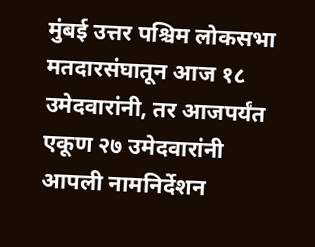मुंबई उत्तर पश्चिम लोकसभा मतदारसंघातून आज १८ उमेदवारांनी, तर आजपर्यंत एकूण २७ उमेदवारांनी आपली नामनिर्देशन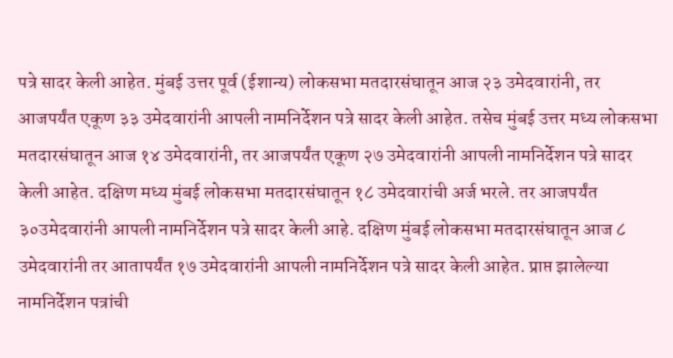पत्रे सादर केली आहेत. मुंबई उत्तर पूर्व (ईशान्य) लोकसभा मतदारसंघातून आज २३ उमेदवारांनी, तर आजपर्यंत एकूण ३३ उमेदवारांनी आपली नामनिर्देशन पत्रे सादर केली आहेत. तसेच मुंबई उत्तर मध्य लोकसभा मतदारसंघातून आज १४ उमेदवारांनी, तर आजपर्यंत एकूण २७ उमेदवारांनी आपली नामनिर्देशन पत्रे सादर केली आहेत. दक्षिण मध्य मुंबई लोकसभा मतदारसंघातून १८ उमेदवारांची अर्ज भरले. तर आजपर्यंत ३०उमेदवारांनी आपली नामनिर्देशन पत्रे सादर केली आहे. दक्षिण मुंबई लोकसभा मतदारसंघातून आज ८ उमेदवारांनी तर आतापर्यंत १७ उमेदवारांनी आपली नामनिर्देशन पत्रे सादर केली आहेत. प्राप्त झालेल्या नामनिर्देशन पत्रांची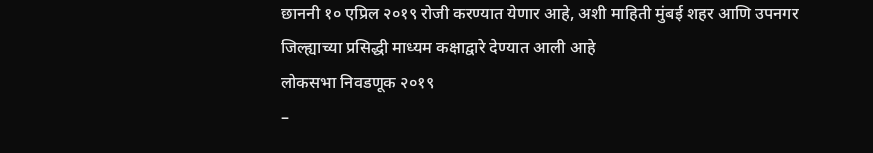छाननी १० एप्रिल २०१९ रोजी करण्यात येणार आहे, अशी माहिती मुंबई शहर आणि उपनगर जिल्ह्याच्या प्रसिद्धी माध्यम कक्षाद्वारे देण्यात आली आहे
लोकसभा निवडणूक २०१९
–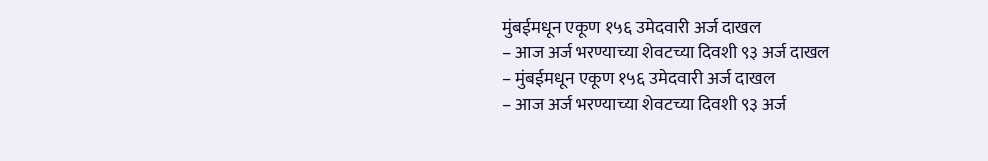मुंबईमधून एकूण १५६ उमेदवारी अर्ज दाखल
– आज अर्ज भरण्याच्या शेवटच्या दिवशी ९३ अर्ज दाखल
– मुंबईमधून एकूण १५६ उमेदवारी अर्ज दाखल
– आज अर्ज भरण्याच्या शेवटच्या दिवशी ९३ अर्ज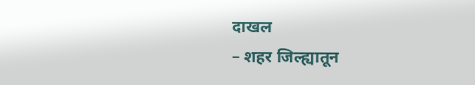दाखल
– शहर जिल्ह्यातून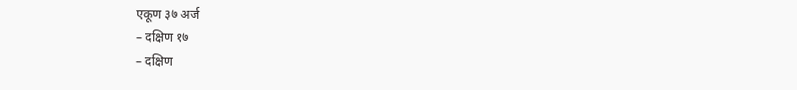एकूण ३७ अर्ज
– दक्षिण १७
– दक्षिण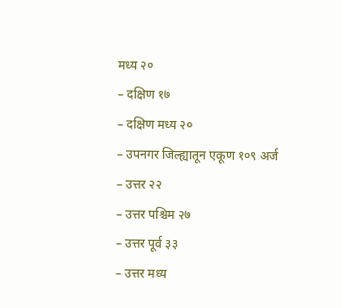मध्य २०
– दक्षिण १७
– दक्षिण मध्य २०
– उपनगर जिल्ह्यातून एकूण १०९ अर्ज
– उत्तर २२
– उत्तर पश्चिम २७
– उत्तर पूर्व ३३
– उत्तर मध्य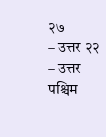२७
– उत्तर २२
– उत्तर पश्चिम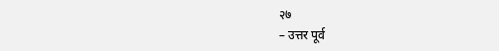२७
– उत्तर पूर्व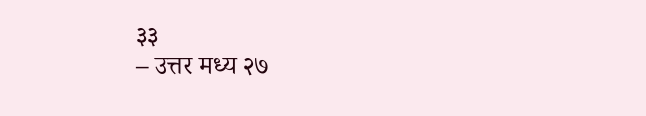३३
– उत्तर मध्य २७